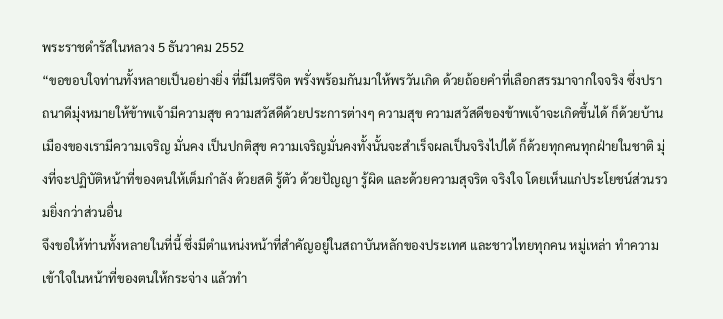พระราชดำรัสในหลวง 5 ธันวาคม 2552
“ขอขอบใจท่านทั้งหลายเป็นอย่างยิ่ง ที่มีไมตรีจิต พรั่งพร้อมกันมาให้พรวันเกิด ด้วยถ้อยคำที่เลือกสรรมาจากใจจริง ซึ่งปราถนาดีมุ่งหมายให้ข้าพเจ้ามีความสุข ความสวัสดีด้วยประการต่างๆ ความสุข ความสวัสดีของข้าพเจ้าจะเกิดขึ้นได้ ก็ด้วยบ้านเมืองของเรามีความเจริญ มั่นคง เป็นปกติสุข ความเจริญมั่นคงทั้งนั้นจะสำเร็จผลเป็นจริงไปได้ ก็ด้วยทุกคนทุกฝ่ายในชาติ มุ่งที่จะปฏิบัติหน้าที่ของตนให้เต็มกำลัง ด้วยสติ รู้ตัว ด้วยปัญญา รู้ผิด และด้วยความสุจริต จริงใจ โดยเห็นแก่ประโยชน์ส่วนรวมยิ่งกว่าส่วนอื่น
จึงขอให้ท่านทั้งหลายในที่นี้ ซึ่งมีตำแหน่งหน้าที่สำคัญอยู่ในสถาบันหลักของประเทศ และชาวไทยทุกคน หมู่เหล่า ทำความเข้าใจในหน้าที่ของตนให้กระจ่าง แล้วทำ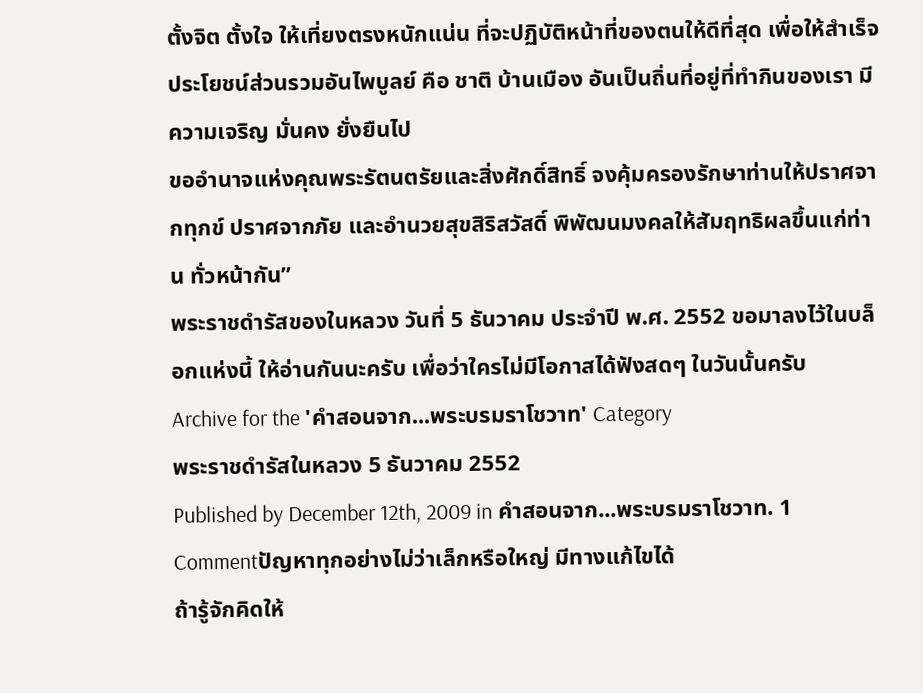ตั้งจิต ตั้งใจ ให้เที่ยงตรงหนักแน่น ที่จะปฏิบัติหน้าที่ของตนให้ดีที่สุด เพื่อให้สำเร็จประโยชน์ส่วนรวมอันไพบูลย์ คือ ชาติ บ้านเมือง อันเป็นถิ่นที่อยู่ที่ทำกินของเรา มีความเจริญ มั่นคง ยั่งยืนไป
ขออำนาจแห่งคุณพระรัตนตรัยและสิ่งศักดิ์สิทธิ์ จงคุ้มครองรักษาท่านให้ปราศจากทุกข์ ปราศจากภัย และอำนวยสุขสิริสวัสดิ์ พิพัฒนมงคลให้สัมฤทธิผลขึ้นแก่ท่าน ทั่วหน้ากัน”
พระราชดำรัสของในหลวง วันที่ 5 ธันวาคม ประจำปี พ.ศ. 2552 ขอมาลงไว้ในบล็อกแห่งนี้ ให้อ่านกันนะครับ เพื่อว่าใครไม่มีโอกาสได้ฟังสดๆ ในวันนั้นครับ
Archive for the 'คำสอนจาก...พระบรมราโชวาท' Category
พระราชดำรัสในหลวง 5 ธันวาคม 2552
Published by December 12th, 2009 in คำสอนจาก...พระบรมราโชวาท. 1 Commentปัญหาทุกอย่างไม่ว่าเล็กหรือใหญ่ มีทางแก้ไขได้
ถ้ารู้จักคิดให้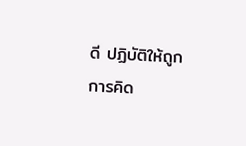ดี ปฏิบัติให้ถูก
การคิด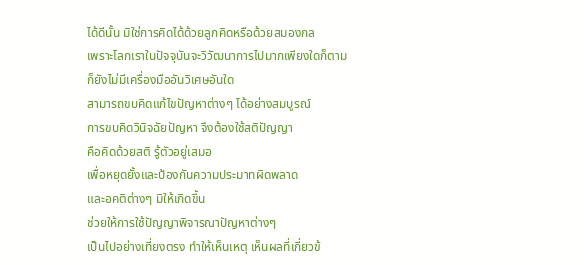ได้ดีนั้น มิใช่การคิดได้ด้วยลูกคิดหรือด้วยสมองกล
เพราะโลกเราในปัจจุบันจะวิวัฒนาการไปมากเพียงใดก็ตาม
ก็ยังไม่มีเครื่องมืออันวิเศษอันใด
สามารถขบคิดแก้ไขปัญหาต่างๆ ได้อย่างสมบูรณ์
การขบคิดวินิจฉัยปัญหา จึงต้องใช้สติปัญญา
คือคิดด้วยสติ รู้ตัวอยู่เสมอ
เพื่อหยุดยั้งและป้องกันความประมาทผิดพลาด
และอคติต่างๆ มิให้เกิดขึ้น
ช่วยให้การใช้ปัญญาพิจารณาปัญหาต่างๆ
เป็นไปอย่างเที่ยงตรง ทำให้เห็นเหตุ เห็นผลที่เกี่ยวข้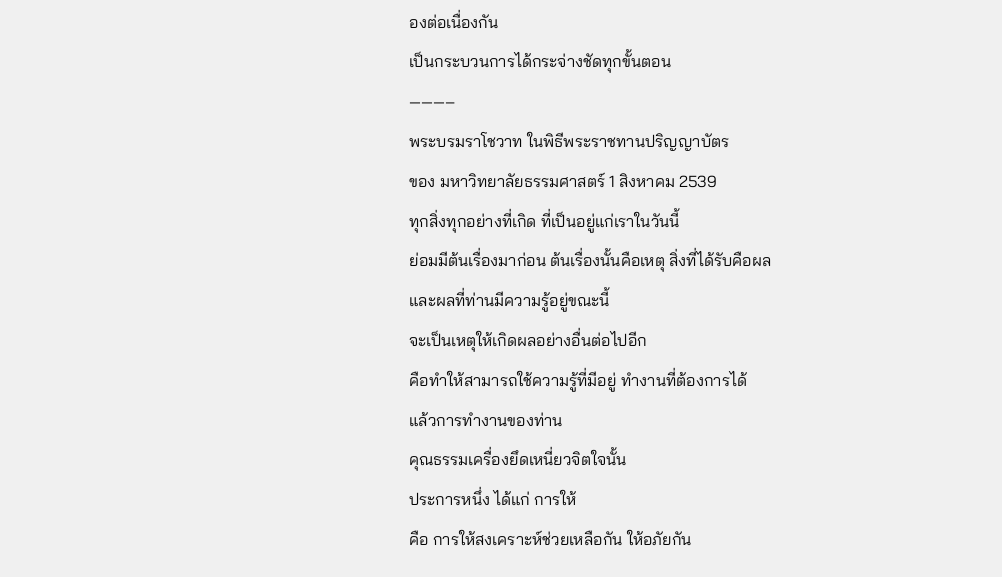องต่อเนื่องกัน
เป็นกระบวนการได้กระจ่างชัดทุกขั้นตอน
———–
พระบรมราโชวาท ในพิธีพระราชทานปริญญาบัตร
ของ มหาวิทยาลัยธรรมศาสตร์ 1 สิงหาคม 2539
ทุกสิ่งทุกอย่างที่เกิด ที่เป็นอยู่แก่เราในวันนี้
ย่อมมีต้นเรื่องมาก่อน ต้นเรื่องนั้นคือเหตุ สิ่งที่ได้รับคือผล
และผลที่ท่านมีความรู้อยู่ขณะนี้
จะเป็นเหตุให้เกิดผลอย่างอื่นต่อไปอีก
คือทำให้สามารถใช้ความรู้ที่มีอยู่ ทำงานที่ต้องการได้
แล้วการทำงานของท่าน
คุณธรรมเครื่องยึดเหนี่ยวจิตใจนั้น
ประการหนึ่ง ได้แก่ การให้
คือ การให้สงเคราะห์ช่วยเหลือกัน ให้อภัยกัน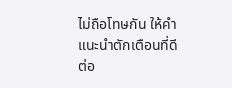ไม่ถือโทษกัน ให้คำแนะนำตักเตือนที่ดีต่อ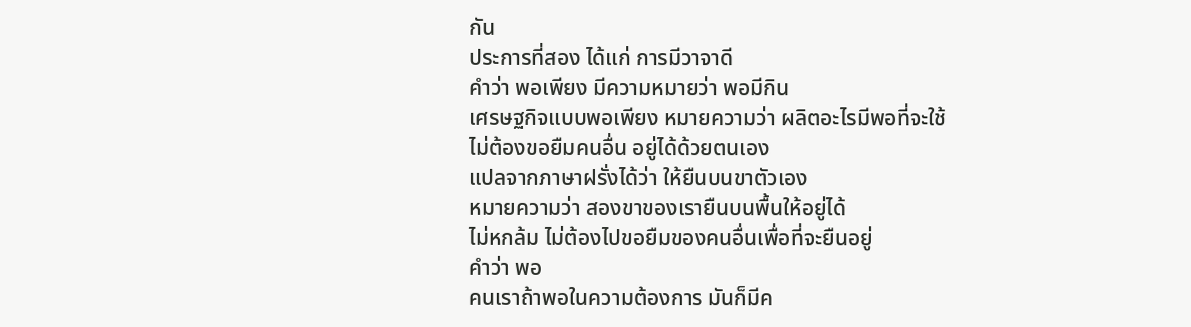กัน
ประการที่สอง ได้แก่ การมีวาจาดี
คำว่า พอเพียง มีความหมายว่า พอมีกิน
เศรษฐกิจแบบพอเพียง หมายความว่า ผลิตอะไรมีพอที่จะใช้
ไม่ต้องขอยืมคนอื่น อยู่ได้ด้วยตนเอง
แปลจากภาษาฝรั่งได้ว่า ให้ยืนบนขาตัวเอง
หมายความว่า สองขาของเรายืนบนพื้นให้อยู่ได้
ไม่หกล้ม ไม่ต้องไปขอยืมของคนอื่นเพื่อที่จะยืนอยู่
คำว่า พอ
คนเราถ้าพอในความต้องการ มันก็มีค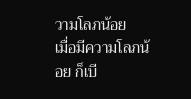วามโลภน้อย
เมื่อมีความโลภน้อย ก็เบี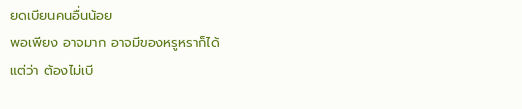ยดเบียนคนอื่นน้อย
พอเพียง อาจมาก อาจมีของหรูหราก็ได้
แต่ว่า ต้องไม่เบี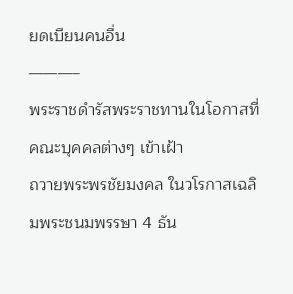ยดเบียนคนอื่น
———–
พระราชดำรัสพระราชทานในโอกาสที่คณะบุคคลต่างๆ เข้าเฝ้า
ถวายพระพรชัยมงคล ในวโรกาสเฉลิมพระชนมพรรษา 4 ธัน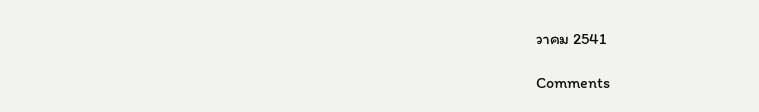วาคม 2541

Comments